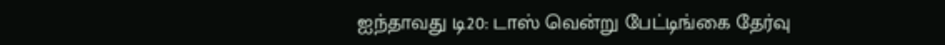ஐந்தாவது டி20: டாஸ் வென்று பேட்டிங்கை தேர்வு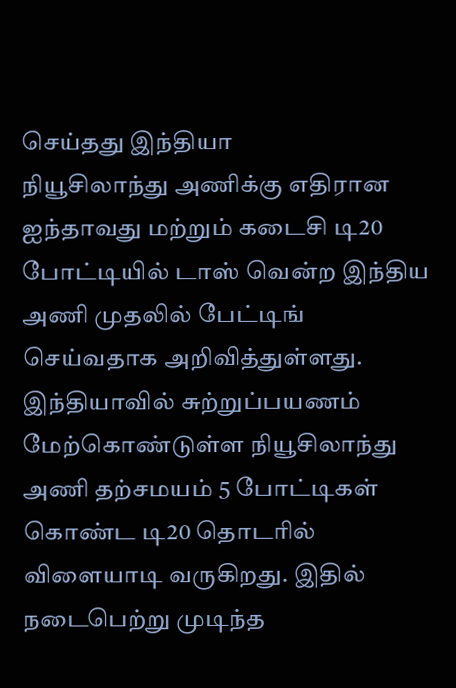செய்தது இந்தியா
நியூசிலாந்து அணிக்கு எதிரான ஐந்தாவது மற்றும் கடைசி டி20 போட்டியில் டாஸ் வென்ற இந்திய அணி முதலில் பேட்டிங் செய்வதாக அறிவித்துள்ளது.
இந்தியாவில் சுற்றுப்பயணம் மேற்கொண்டுள்ள நியூசிலாந்து அணி தற்சமயம் 5 போட்டிகள் கொண்ட டி20 தொடரில் விளையாடி வருகிறது. இதில் நடைபெற்று முடிந்த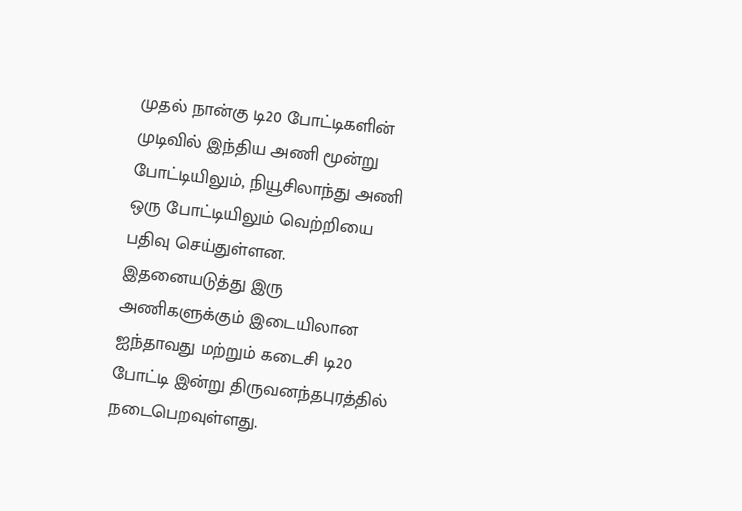முதல் நான்கு டி20 போட்டிகளின் முடிவில் இந்திய அணி மூன்று போட்டியிலும், நியூசிலாந்து அணி ஒரு போட்டியிலும் வெற்றியை பதிவு செய்துள்ளன.
இதனையடுத்து இரு அணிகளுக்கும் இடையிலான ஐந்தாவது மற்றும் கடைசி டி20 போட்டி இன்று திருவனந்தபுரத்தில் நடைபெறவுள்ளது.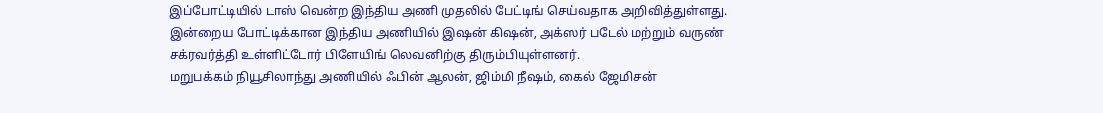இப்போட்டியில் டாஸ் வென்ற இந்திய அணி முதலில் பேட்டிங் செய்வதாக அறிவித்துள்ளது. இன்றைய போட்டிக்கான இந்திய அணியில் இஷன் கிஷன், அக்ஸர் படேல் மற்றும் வருண் சக்ரவர்த்தி உள்ளிட்டோர் பிளேயிங் லெவனிற்கு திரும்பியுள்ளனர்.
மறுபக்கம் நியூசிலாந்து அணியில் ஃபின் ஆலன், ஜிம்மி நீஷம், கைல் ஜேமிசன்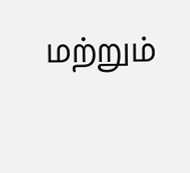மற்றும்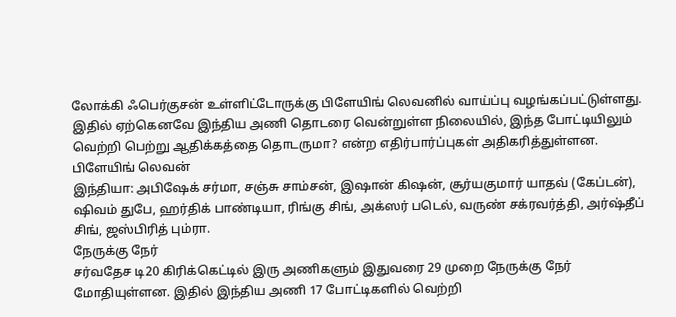லோக்கி ஃபெர்குசன் உள்ளிட்டோருக்கு பிளேயிங் லெவனில் வாய்ப்பு வழங்கப்பட்டுள்ளது. இதில் ஏற்கெனவே இந்திய அணி தொடரை வென்றுள்ள நிலையில், இந்த போட்டியிலும் வெற்றி பெற்று ஆதிக்கத்தை தொடருமா? என்ற எதிர்பார்ப்புகள் அதிகரித்துள்ளன.
பிளேயிங் லெவன்
இந்தியா: அபிஷேக் சர்மா, சஞ்சு சாம்சன், இஷான் கிஷன், சூர்யகுமார் யாதவ் (கேப்டன்), ஷிவம் துபே, ஹர்திக் பாண்டியா, ரிங்கு சிங், அக்ஸர் படெல், வருண் சக்ரவர்த்தி, அர்ஷ்தீப் சிங், ஜஸ்பிரித் பும்ரா.
நேருக்கு நேர்
சர்வதேச டி20 கிரிக்கெட்டில் இரு அணிகளும் இதுவரை 29 முறை நேருக்கு நேர் மோதியுள்ளன. இதில் இந்திய அணி 17 போட்டிகளில் வெற்றி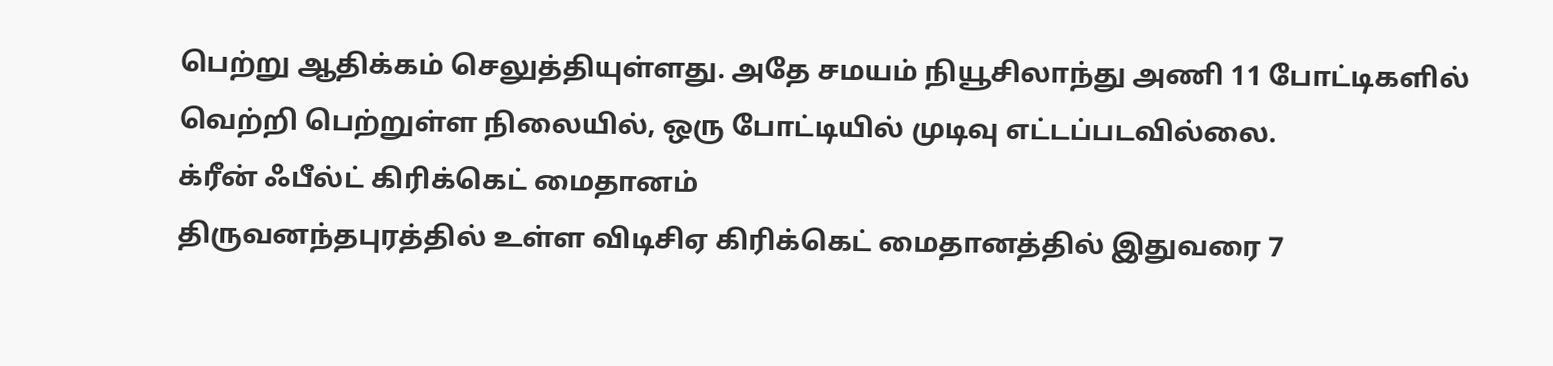பெற்று ஆதிக்கம் செலுத்தியுள்ளது. அதே சமயம் நியூசிலாந்து அணி 11 போட்டிகளில் வெற்றி பெற்றுள்ள நிலையில், ஒரு போட்டியில் முடிவு எட்டப்படவில்லை.
க்ரீன் ஃபீல்ட் கிரிக்கெட் மைதானம்
திருவனந்தபுரத்தில் உள்ள விடிசிஏ கிரிக்கெட் மைதானத்தில் இதுவரை 7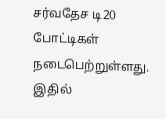சர்வதேச டி20 போட்டிகள் நடைபெற்றுள்ளது. இதில்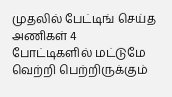முதலில் பேட்டிங் செய்த அணிகள் 4 போட்டிகளில் மட்டுமே வெற்றி பெற்றிருக்கும்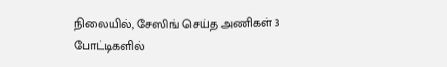நிலையில், சேஸிங் செய்த அணிகள் 3 போட்டிகளில்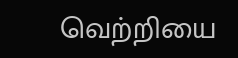வெற்றியை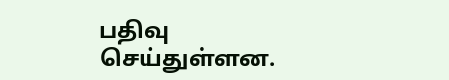பதிவு செய்துள்ளன.